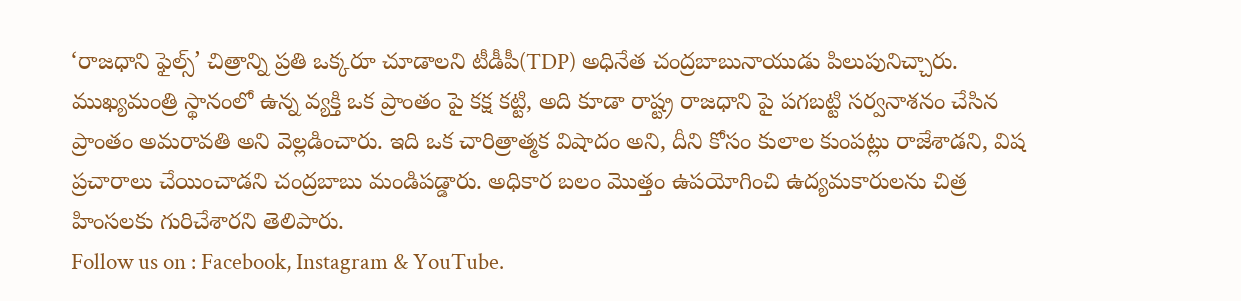‘రాజధాని ఫైల్స్’ చిత్రాన్ని ప్రతి ఒక్కరూ చూడాలని టీడీపీ(TDP) అధినేత చంద్రబాబునాయుడు పిలుపునిచ్చారు. ముఖ్యమంత్రి స్థానంలో ఉన్న వ్యక్తి ఒక ప్రాంతం పై కక్ష కట్టి, అది కూడా రాష్ట్ర రాజధాని పై పగబట్టి సర్వనాశనం చేసిన ప్రాంతం అమరావతి అని వెల్లడించారు. ఇది ఒక చారిత్రాత్మక విషాదం అని, దీని కోసం కులాల కుంపట్లు రాజేశాడని, విష ప్రచారాలు చేయించాడని చంద్రబాబు మండిపడ్డారు. అధికార బలం మొత్తం ఉపయోగించి ఉద్యమకారులను చిత్ర హింసలకు గురిచేశారని తెలిపారు.
Follow us on : Facebook, Instagram & YouTube.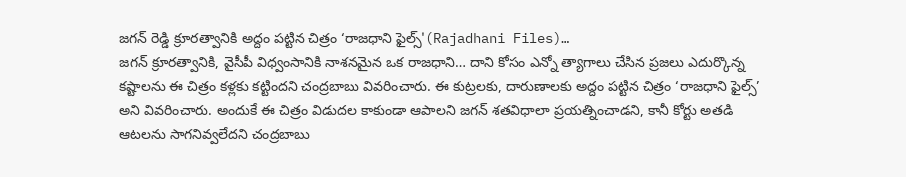జగన్ రెడ్డి క్రూరత్వానికి అద్దం పట్టిన చిత్రం ‘రాజధాని ఫైల్స్'(Rajadhani Files)…
జగన్ క్రూరత్వానికి, వైసీపీ విధ్వంసానికి నాశనమైన ఒక రాజధాని… దాని కోసం ఎన్నో త్యాగాలు చేసిన ప్రజలు ఎదుర్కొన్న కష్టాలను ఈ చిత్రం కళ్లకు కట్టిందని చంద్రబాబు వివరించారు. ఈ కుట్రలకు, దారుణాలకు అద్దం పట్టిన చిత్రం ‘రాజధాని ఫైల్స్’ అని వివరించారు. అందుకే ఈ చిత్రం విడుదల కాకుండా ఆపాలని జగన్ శతవిధాలా ప్రయత్నించాడని, కానీ కోర్టు అతడి ఆటలను సాగనివ్వలేదని చంద్రబాబు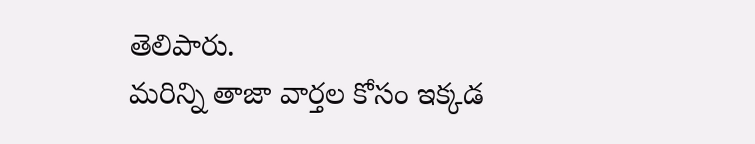తెలిపారు.
మరిన్ని తాజా వార్తల కోసం ఇక్కడ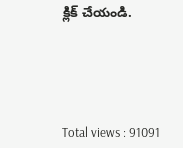క్లిక్ చేయండి.





Total views : 91091